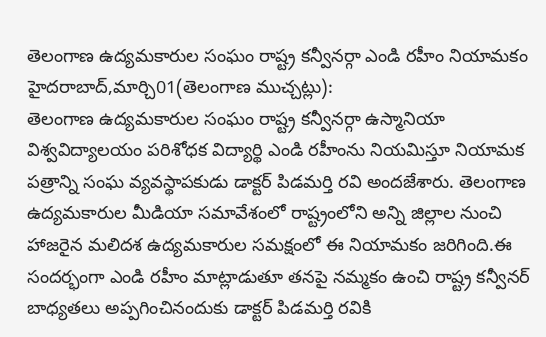తెలంగాణ ఉద్యమకారుల సంఘం రాష్ట్ర కన్వీనర్గా ఎండి రహీం నియామకం
హైదరాబాద్,మార్చి01(తెలంగాణ ముచ్చట్లు):
తెలంగాణ ఉద్యమకారుల సంఘం రాష్ట్ర కన్వీనర్గా ఉస్మానియా విశ్వవిద్యాలయం పరిశోధక విద్యార్థి ఎండి రహీంను నియమిస్తూ నియామక పత్రాన్ని సంఘ వ్యవస్థాపకుడు డాక్టర్ పిడమర్తి రవి అందజేశారు. తెలంగాణ ఉద్యమకారుల మీడియా సమావేశంలో రాష్ట్రంలోని అన్ని జిల్లాల నుంచి హాజరైన మలిదశ ఉద్యమకారుల సమక్షంలో ఈ నియామకం జరిగింది.ఈ సందర్భంగా ఎండి రహీం మాట్లాడుతూ తనపై నమ్మకం ఉంచి రాష్ట్ర కన్వీనర్ బాధ్యతలు అప్పగించినందుకు డాక్టర్ పిడమర్తి రవికి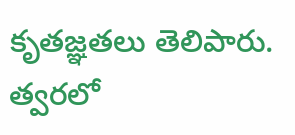కృతజ్ఞతలు తెలిపారు. త్వరలో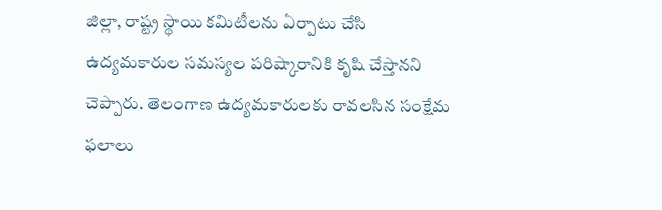జిల్లా, రాష్ట్ర స్థాయి కమిటీలను ఏర్పాటు చేసి ఉద్యమకారుల సమస్యల పరిష్కారానికి కృషి చేస్తానని చెప్పారు. తెలంగాణ ఉద్యమకారులకు రావలసిన సంక్షేమ ఫలాలు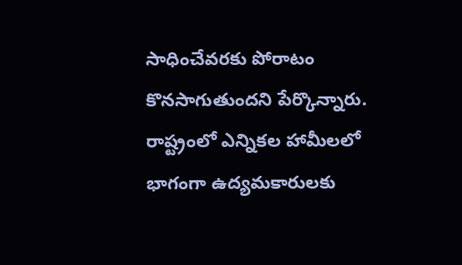సాధించేవరకు పోరాటం కొనసాగుతుందని పేర్కొన్నారు.
రాష్ట్రంలో ఎన్నికల హామీలలో భాగంగా ఉద్యమకారులకు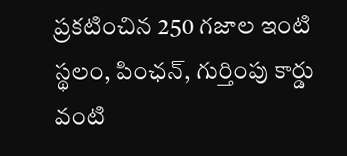ప్రకటించిన 250 గజాల ఇంటి స్థలం, పింఛన్, గుర్తింపు కార్డు వంటి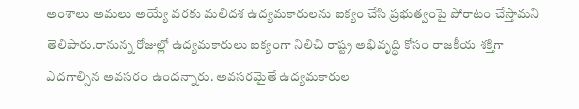అంశాలు అమలు అయ్యే వరకు మలిదశ ఉద్యమకారులను ఐక్యం చేసి ప్రభుత్వంపై పోరాటం చేస్తామని తెలిపారు.రానున్న రోజుల్లో ఉద్యమకారులు ఐక్యంగా నిలిచి రాష్ట్ర అభివృద్ధి కోసం రాజకీయ శక్తిగా ఎదగాల్సిన అవసరం ఉందన్నారు. అవసరమైతే ఉద్యమకారుల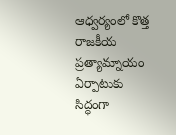ఆధ్వర్యంలో కొత్త రాజకీయ ప్రత్యామ్నాయం ఏర్పాటుకు సిద్ధంగా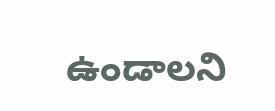ఉండాలని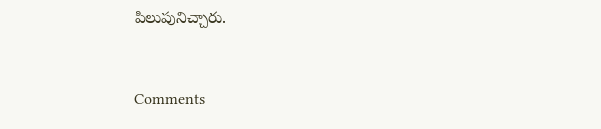పిలుపునిచ్చారు.


Comments